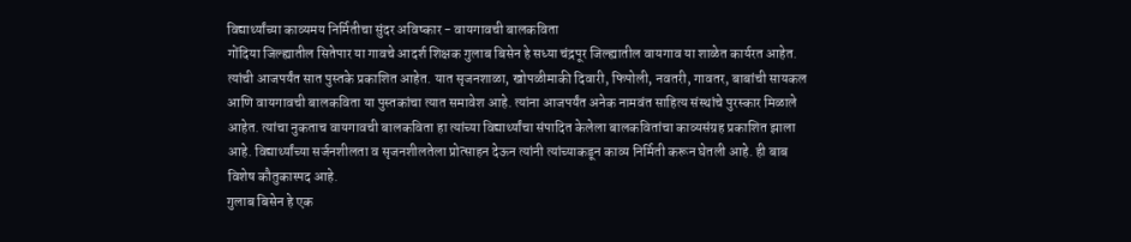विद्यार्थ्यांच्या काव्यमय निर्मितीचा सुंदर अविष्कार - वायगावची बालकविता
गोंदिया जिल्ह्यातील सितेपार या गावचे आदर्श शिक्षक गुलाब बिसेन हे सध्या चंद्रपूर जिल्ह्यातील वायगाव या शाळेत कार्यरत आहेत. त्यांची आजपर्यंत सात पुस्तके प्रकाशित आहेत. यात सृजनशाळा, खोपळीमाकी दिवारी, फिपोली, नवतरी, गावतर, बाबांची सायकल आणि वायगावची बालकविता या पुस्तकांचा त्यात समावेश आहे. त्यांना आजपर्यंत अनेक नामवंत साहित्य संस्थांचे पुरस्कार मिळाले आहेत. त्यांचा नुकताच वायगावची बालकविता हा त्यांच्या विद्यार्थ्यांचा संपादित केलेला बालकवितांचा काव्यसंग्रह प्रकाशित झाला आहे. विद्यार्थ्यांच्या सर्जनशीलता व सृजनशीलतेला प्रोत्साहन देऊन त्यांनी त्यांच्याकडून काव्य निर्मिती करून घेतली आहे. ही बाब विशेष कौतुकास्पद आहे.
गुलाब बिसेन हे एक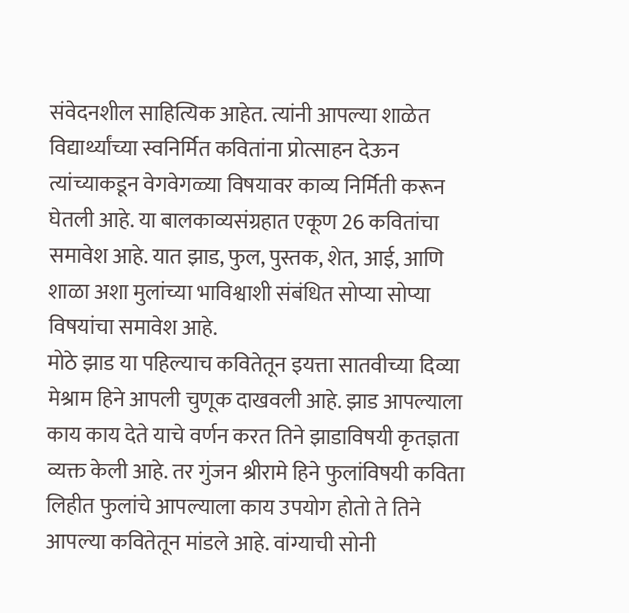संवेदनशील साहित्यिक आहेत. त्यांनी आपल्या शाळेत विद्यार्थ्यांच्या स्वनिर्मित कवितांना प्रोत्साहन देऊन त्यांच्याकडून वेगवेगळ्या विषयावर काव्य निर्मिती करून घेतली आहे. या बालकाव्यसंग्रहात एकूण 26 कवितांचा समावेश आहे. यात झाड, फुल, पुस्तक, शेत, आई, आणि शाळा अशा मुलांच्या भाविश्वाशी संबंधित सोप्या सोप्या विषयांचा समावेश आहे.
मोठे झाड या पहिल्याच कवितेतून इयत्ता सातवीच्या दिव्या मेश्राम हिने आपली चुणूक दाखवली आहे. झाड आपल्याला काय काय देते याचे वर्णन करत तिने झाडाविषयी कृतज्ञता व्यक्त केली आहे. तर गुंजन श्रीरामे हिने फुलांविषयी कविता लिहीत फुलांचे आपल्याला काय उपयोग होतो ते तिने आपल्या कवितेतून मांडले आहे. वांग्याची सोनी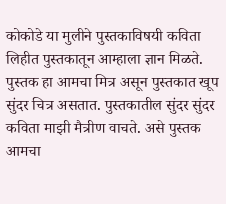कोकोडे या मुलीने पुस्तकाविषयी कविता लिहीत पुस्तकातून आम्हाला ज्ञान मिळते. पुस्तक हा आमचा मित्र असून पुस्तकात खूप सुंदर चित्र असतात. पुस्तकातील सुंदर सुंदर कविता माझी मैत्रीण वाचते. असे पुस्तक आमचा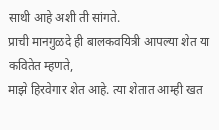साथी आहे अशी ती सांगते.
प्राची मानगुळदे ही बालकवयित्री आपल्या शेत या कवितेत म्हणते,
माझे हिरवेगार शेत आहे. त्या शेतात आम्ही खत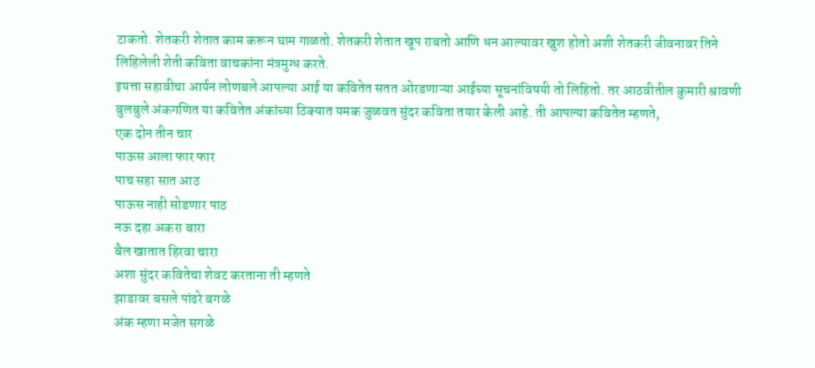टाकतो. शेतकरी शेतात काम करून घाम गाळतो. शेतकरी शेतात खूप राबतो आणि धन आल्यावर खुश होतो अशी शेतकरी जीवनावर तिने लिहिलेली शेती कविता वाचकांना मंत्रमुग्ध करते.
इयत्ता सहावीचा आर्यन लोणबले आपल्या आई या कवितेत सतत ओरडणाऱ्या आईच्या सूचनांविषयी तो लिहितो. तर आठवीतील कुमारी श्रावणी बुलबुले अंकगणित या कवितेत अंकांच्या ठिक्यात यमक जुळवत सुंदर कविता तयार केली आहे. ती आपल्या कवितेत म्हणते,
एक दोन तीन चार
पाऊस आला फार फार
पाच सहा सात आठ
पाऊस नाही सोडणार पाठ
नऊ दहा अकरा बारा
बैल खातात हिरवा चारा
अशा सुंदर कवितेचा शेवट करताना ती म्हणते
झाडावर बसले पांढरे बगळे
अंक म्हणा मजेत सगळे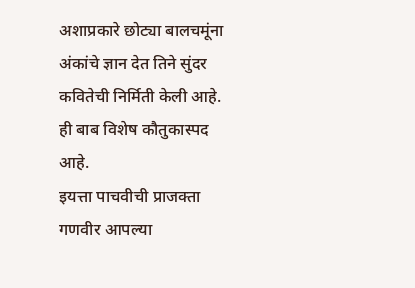अशाप्रकारे छोट्या बालचमूंना अंकांचे ज्ञान देत तिने सुंदर कवितेची निर्मिती केली आहे. ही बाब विशेष कौतुकास्पद आहे.
इयत्ता पाचवीची प्राजक्ता गणवीर आपल्या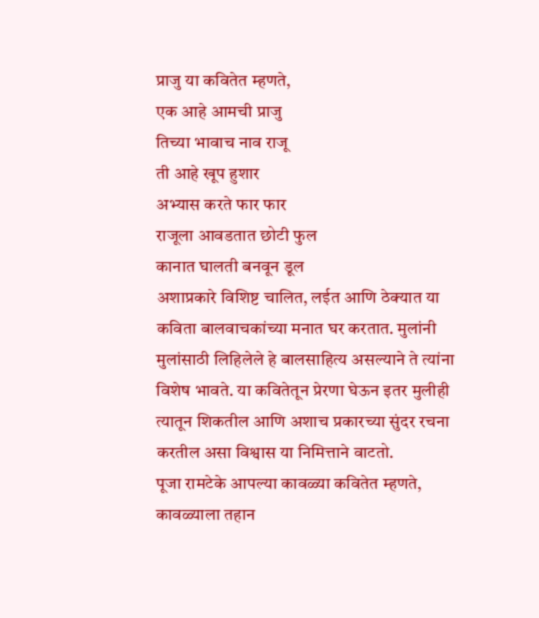प्राजु या कवितेत म्हणते,
एक आहे आमची प्राजु
तिच्या भावाच नाव राजू
ती आहे खूप हुशार
अभ्यास करते फार फार
राजूला आवडतात छोटी फुल
कानात घालती बनवून डूल
अशाप्रकारे विशिष्ट चालित, लईत आणि ठेक्यात या कविता बालवाचकांच्या मनात घर करतात. मुलांनी मुलांसाठी लिहिलेले हे बालसाहित्य असल्याने ते त्यांना विशेष भावते. या कवितेतून प्रेरणा घेऊन इतर मुलीही त्यातून शिकतील आणि अशाच प्रकारच्या सुंदर रचना करतील असा विश्वास या निमित्ताने वाटतो.
पूजा रामटेके आपल्या कावळ्या कवितेत म्हणते,
कावळ्याला तहान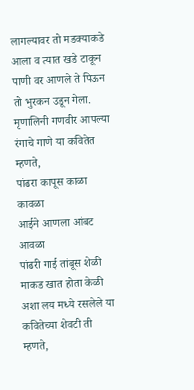लागल्यावर तो मडक्याकडे आला व त्यात खडे टाकून पाणी वर आणले ते पिऊन तो भुरकन उडून गेला. मृणालिनी गणवीर आपल्या रंगाचे गाणे या कवितेत म्हणते,
पांढरा कापूस काळा कावळा
आईने आणला आंबट आवळा
पांढरी गाई तांबूस शेळी
माकड खात होता केळी
अशा लय मध्ये रसलेले या कवितेच्या शेवटी ती म्हणते,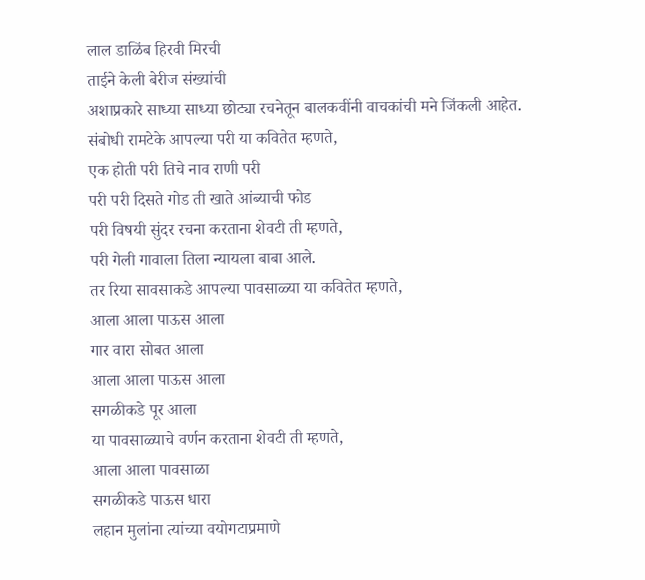लाल डाळिंब हिरवी मिरची
ताईने केली बेरीज संख्यांची
अशाप्रकारे साध्या साध्या छोट्या रचनेतून बालकवींनी वाचकांची मने जिंकली आहेत.
संबोधी रामटेके आपल्या परी या कवितेत म्हणते,
एक होती परी तिचे नाव राणी परी
परी परी दिसते गोड ती खाते आंब्याची फोड
परी विषयी सुंदर रचना करताना शेवटी ती म्हणते,
परी गेली गावाला तिला न्यायला बाबा आले.
तर रिया सावसाकडे आपल्या पावसाळ्या या कवितेत म्हणते,
आला आला पाऊस आला
गार वारा सोबत आला
आला आला पाऊस आला
सगळीकडे पूर आला
या पावसाळ्याचे वर्णन करताना शेवटी ती म्हणते,
आला आला पावसाळा
सगळीकडे पाऊस धारा
लहान मुलांना त्यांच्या वयोगटाप्रमाणे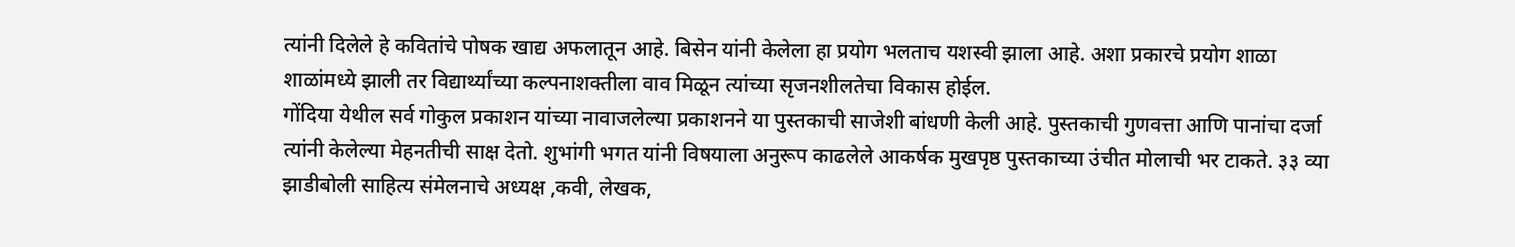त्यांनी दिलेले हे कवितांचे पोषक खाद्य अफलातून आहे. बिसेन यांनी केलेला हा प्रयोग भलताच यशस्वी झाला आहे. अशा प्रकारचे प्रयोग शाळा शाळांमध्ये झाली तर विद्यार्थ्यांच्या कल्पनाशक्तीला वाव मिळून त्यांच्या सृजनशीलतेचा विकास होईल.
गोंदिया येथील सर्व गोकुल प्रकाशन यांच्या नावाजलेल्या प्रकाशनने या पुस्तकाची साजेशी बांधणी केली आहे. पुस्तकाची गुणवत्ता आणि पानांचा दर्जा त्यांनी केलेल्या मेहनतीची साक्ष देतो. शुभांगी भगत यांनी विषयाला अनुरूप काढलेले आकर्षक मुखपृष्ठ पुस्तकाच्या उंचीत मोलाची भर टाकते. ३३ व्या झाडीबोली साहित्य संमेलनाचे अध्यक्ष ,कवी, लेखक,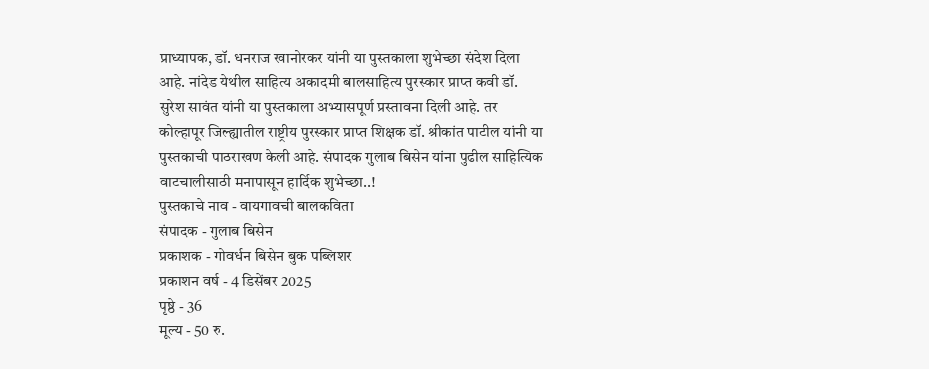प्राध्यापक, डॉ. धनराज खानोरकर यांनी या पुस्तकाला शुभेच्छा संदेश दिला आहे. नांदेड येथील साहित्य अकादमी बालसाहित्य पुरस्कार प्राप्त कवी डॉ. सुरेश सावंत यांनी या पुस्तकाला अभ्यासपूर्ण प्रस्तावना दिली आहे. तर कोल्हापूर जिल्ह्यातील राष्ट्रीय पुरस्कार प्राप्त शिक्षक डॉ. श्रीकांत पाटील यांनी या पुस्तकाची पाठराखण केली आहे. संपादक गुलाब बिसेन यांना पुढील साहित्यिक वाटचालीसाठी मनापासून हार्दिक शुभेच्छा..!
पुस्तकाचे नाव - वायगावची बालकविता
संपादक - गुलाब बिसेन
प्रकाशक - गोवर्धन बिसेन बुक पब्लिशर
प्रकाशन वर्ष - 4 डिसेंबर 2025
पृष्ठे - 36
मूल्य - 50 रु.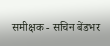समीक्षक - सचिन बेंडभर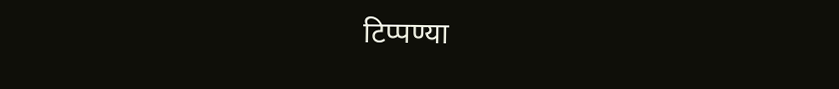टिप्पण्या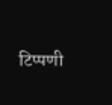टिप्पणी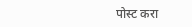पोस्ट करा